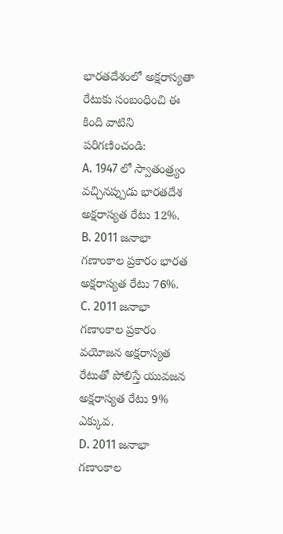భారతదేశంలో అక్షరాస్యతా రేటుకు సంబంధించి ఈ కింది వాటిని పరిగణించండి:
A. 1947 లో స్వాతంత్ర్యం వచ్చినప్పుడు భారతదేశ అక్షరాస్యత రేటు 12%.
B. 2011 జనాభా గణాంకాల ప్రకారం భారత అక్షరాస్యత రేటు 76%.
C. 2011 జనాభా గణాంకాల ప్రకారం వయోజన అక్షరాస్యత రేటుతో పోలిస్తే యువజన అక్షరాస్యత రేటు 9% ఎక్కువ.
D. 2011 జనాభా గణాంకాల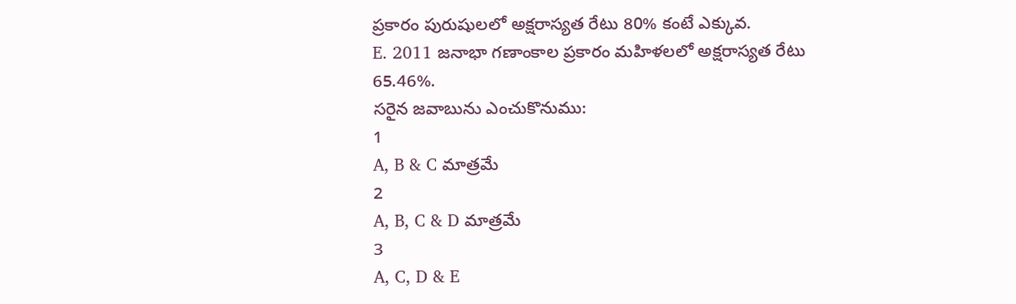ప్రకారం పురుషులలో అక్షరాస్యత రేటు 80% కంటే ఎక్కువ.
E. 2011 జనాభా గణాంకాల ప్రకారం మహిళలలో అక్షరాస్యత రేటు 65.46%.
సరైన జవాబును ఎంచుకొనుము:
1
A, B & C మాత్రమే
2
A, B, C & D మాత్రమే
3
A, C, D & E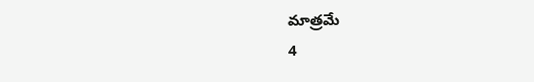మాత్రమే
4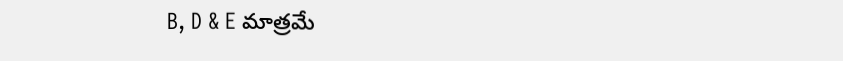B, D & E మాత్రమే